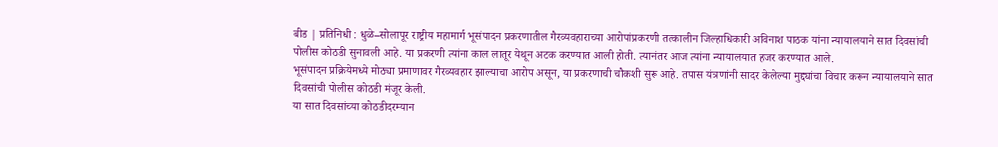बीड | प्रतिनिधी : धुळे–सोलापूर राष्ट्रीय महामार्ग भूसंपादन प्रकरणातील गैरव्यवहाराच्या आरोपांप्रकरणी तत्कालीन जिल्हाधिकारी अविनाश पाठक यांना न्यायालयाने सात दिवसांची पोलीस कोठडी सुनावली आहे. या प्रकरणी त्यांना काल लातूर येथून अटक करण्यात आली होती. त्यानंतर आज त्यांना न्यायालयात हजर करण्यात आले.
भूसंपादन प्रक्रियेमध्ये मोठ्या प्रमाणावर गैरव्यवहार झाल्याचा आरोप असून, या प्रकरणाची चौकशी सुरू आहे. तपास यंत्रणांनी सादर केलेल्या मुद्द्यांचा विचार करून न्यायालयाने सात दिवसांची पोलीस कोठडी मंजूर केली.
या सात दिवसांच्या कोठडीदरम्यान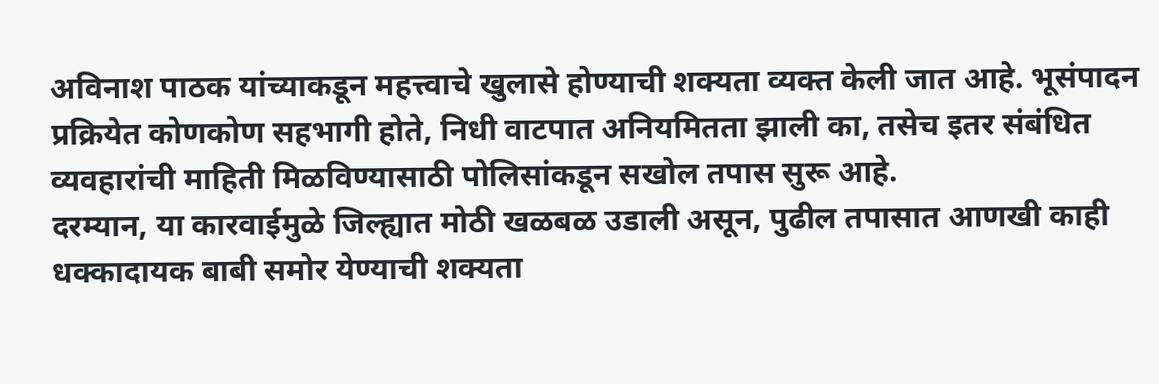अविनाश पाठक यांच्याकडून महत्त्वाचे खुलासे होण्याची शक्यता व्यक्त केली जात आहे. भूसंपादन प्रक्रियेत कोणकोण सहभागी होते, निधी वाटपात अनियमितता झाली का, तसेच इतर संबंधित व्यवहारांची माहिती मिळविण्यासाठी पोलिसांकडून सखोल तपास सुरू आहे.
दरम्यान, या कारवाईमुळे जिल्ह्यात मोठी खळबळ उडाली असून, पुढील तपासात आणखी काही धक्कादायक बाबी समोर येण्याची शक्यता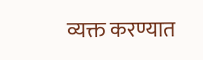व्यक्त करण्यात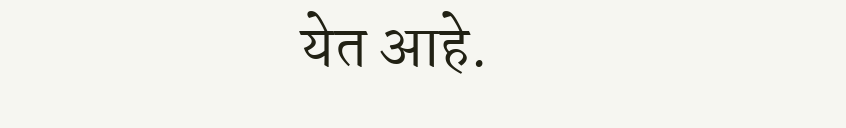येत आहे.